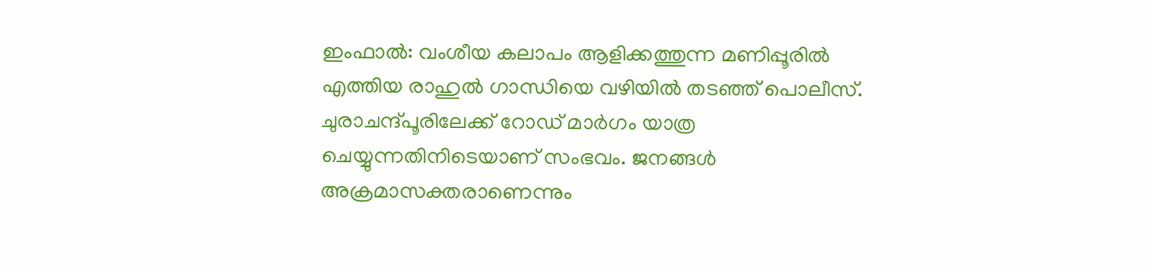ഇംഫാൽ: വംശീയ കലാപം ആളിക്കത്തുന്ന മണിപ്പൂരിൽ എത്തിയ രാഹുൽ ഗാന്ധിയെ വഴിയിൽ തടഞ്ഞ് പൊലീസ്. ചുരാചന്ദ്പൂരിലേക്ക് റോഡ് മാർഗം യാത്ര ചെയ്യുന്നതിനിടെയാണ് സംഭവം. ജനങ്ങൾ അക്രമാസക്തരാണെന്നും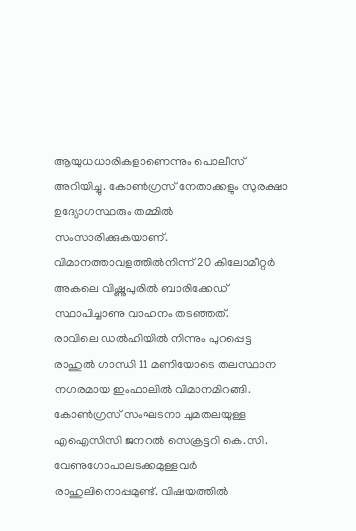ആയുധധാരികളാണെന്നും പൊലീസ് അറിയിച്ചു. കോൺഗ്രസ് നേതാക്കളും സുരക്ഷാ ഉദ്യോഗസ്ഥരും തമ്മിൽ സംസാരിക്കുകയാണ്. വിമാനത്താവളത്തിൽനിന്ന് 20 കിലോമീറ്റർ അകലെ വിഷ്ണുപുരിൽ ബാരിക്കേഡ് സ്ഥാപിച്ചാണു വാഹനം തടഞ്ഞത്.
രാവിലെ ഡൽഹിയിൽ നിന്നും പുറപ്പെട്ട രാഹുൽ ഗാന്ധി 11 മണിയോടെ തലസ്ഥാന നഗരമായ ഇംഫാലിൽ വിമാനമിറങ്ങി. കോൺഗ്രസ് സംഘടനാ ചുമതലയുള്ള എഐസിസി ജനറൽ സെക്രട്ടറി കെ.സി. വേണുഗോപാലടക്കമുള്ളവർ രാഹുലിനൊപ്പമുണ്ട്. വിഷയത്തിൽ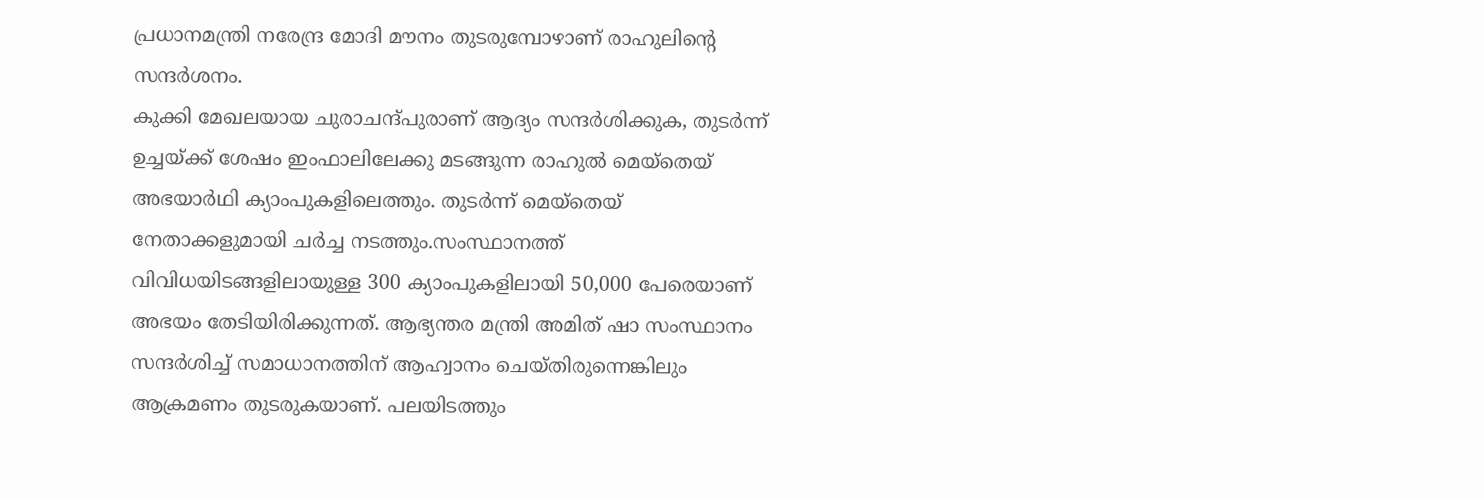പ്രധാനമന്ത്രി നരേന്ദ്ര മോദി മൗനം തുടരുമ്പോഴാണ് രാഹുലിന്റെ സന്ദർശനം.
കുക്കി മേഖലയായ ചുരാചന്ദ്പുരാണ് ആദ്യം സന്ദർശിക്കുക, തുടർന്ന് ഉച്ചയ്ക്ക് ശേഷം ഇംഫാലിലേക്കു മടങ്ങുന്ന രാഹുൽ മെയ്തെയ് അഭയാർഥി ക്യാംപുകളിലെത്തും. തുടർന്ന് മെയ്തെയ് നേതാക്കളുമായി ചർച്ച നടത്തും.സംസ്ഥാനത്ത് വിവിധയിടങ്ങളിലായുള്ള 300 ക്യാംപുകളിലായി 50,000 പേരെയാണ് അഭയം തേടിയിരിക്കുന്നത്. ആഭ്യന്തര മന്ത്രി അമിത് ഷാ സംസ്ഥാനം സന്ദർശിച്ച് സമാധാനത്തിന് ആഹ്വാനം ചെയ്തിരുന്നെങ്കിലും ആക്രമണം തുടരുകയാണ്. പലയിടത്തും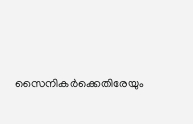സൈനികർക്കെതിരേയും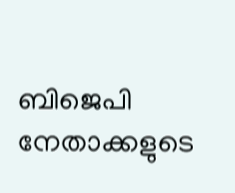ബിജെപി നേതാക്കളുടെ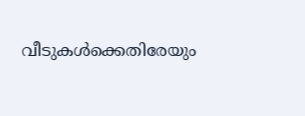വീടുകൾക്കെതിരേയും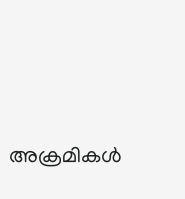അക്രമികൾ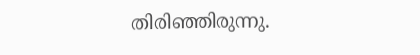തിരിഞ്ഞിരുന്നു.